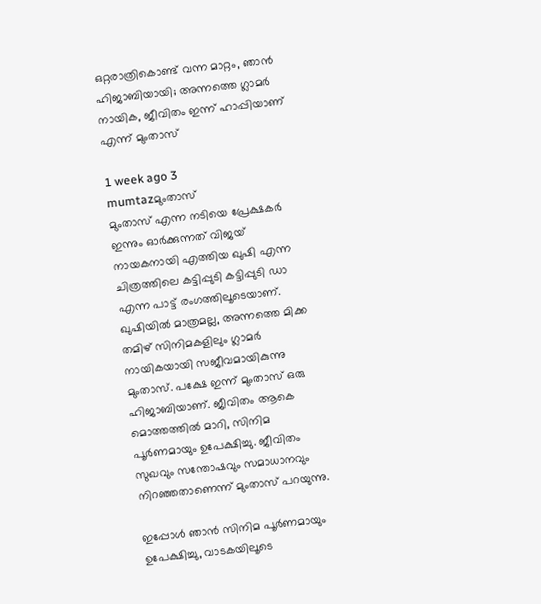ഒറ്റരാത്രികൊണ്ട് വന്ന മാറ്റം, ഞാന്‍ ഹിജാബിയായി; അന്നത്തെ ഗ്ലാമര്‍ നായിക, ജീവിതം ഇന്ന് ഹാപ്പിയാണ് എന്ന് മുംതാസ്

1 week ago 3
mumtazമുംതാസ്
മുംതാസ് എന്ന നടിയെ പ്രേക്ഷകര്‍ ഇന്നും ഓര്‍ക്കുന്നത് വിജയ് നായകനായി എത്തിയ ഖുഷി എന്ന ചിത്രത്തിലെ കട്ടിപ്പുടി കട്ടിപ്പുടി ഡാ എന്ന പാട്ട് രംഗത്തിലൂടെയാണ്. ഖുഷിയില്‍ മാത്രമല്ല, അന്നത്തെ മിക്ക തമിഴ് സിനിമകളിലും ഗ്ലാമര്‍ നായികയായി സജീവമായികുന്നു മുംതാസ്. പക്ഷേ ഇന്ന് മുംതാസ് ഒരു ഹിജാബിയാണ്. ജീവിതം ആകെ മൊത്തത്തില്‍ മാറി, സിനിമ പൂര്‍ണമായും ഉപേക്ഷിച്ചു. ജീവിതം സുഖവും സന്തോഷവും സമാധാനവും നിറഞ്ഞതാണെന്ന് മുംതാസ് പറയുന്നു.

ഇപ്പോള്‍ ഞാന്‍ സിനിമ പൂര്‍ണമായും ഉപേക്ഷിച്ചു, വാടകയിലൂടെ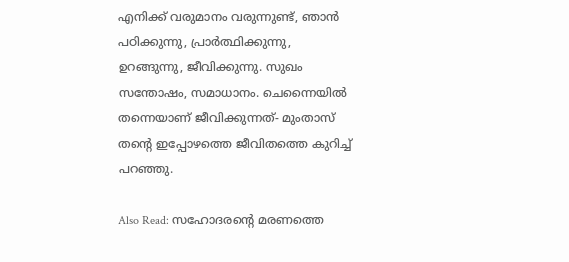എനിക്ക് വരുമാനം വരുന്നുണ്ട്, ഞാന്‍ പഠിക്കുന്നു, പ്രാര്‍ത്ഥിക്കുന്നു, ഉറങ്ങുന്നു, ജീവിക്കുന്നു. സുഖം സന്തോഷം, സമാധാനം. ചെന്നൈയില്‍ തന്നെയാണ് ജീവിക്കുന്നത്- മുംതാസ് തന്റെ ഇപ്പോഴത്തെ ജീവിതത്തെ കുറിച്ച് പറഞ്ഞു.

Also Read: സഹോദരന്റെ മരണത്തെ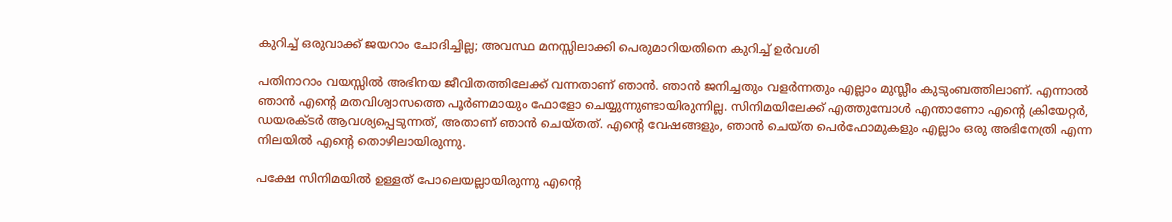കുറിച്ച് ഒരുവാക്ക് ജയറാം ചോദിച്ചില്ല; അവസ്ഥ മനസ്സിലാക്കി പെരുമാറിയതിനെ കുറിച്ച് ഉര്‍വശി

പതിനാറാം വയസ്സില്‍ അഭിനയ ജീവിതത്തിലേക്ക് വന്നതാണ് ഞാന്‍. ഞാന്‍ ജനിച്ചതും വളര്‍ന്നതും എല്ലാം മുസ്ലീം കുടുംബത്തിലാണ്. എന്നാല്‍ ഞാന്‍ എന്റെ മതവിശ്വാസത്തെ പൂര്‍ണമായും ഫോളോ ചെയ്യുന്നുണ്ടായിരുന്നില്ല. സിനിമയിലേക്ക് എത്തുമ്പോള്‍ എന്താണോ എന്റെ ക്രിയേറ്റര്‍, ഡയരക്ടര്‍ ആവശ്യപ്പെടുന്നത്, അതാണ് ഞാന്‍ ചെയ്തത്. എന്റെ വേഷങ്ങളും, ഞാന്‍ ചെയ്ത പെര്‍ഫോമുകളും എല്ലാം ഒരു അഭിനേത്രി എന്ന നിലയില്‍ എന്റെ തൊഴിലായിരുന്നു.

പക്ഷേ സിനിമയില്‍ ഉള്ളത് പോലെയല്ലായിരുന്നു എന്റെ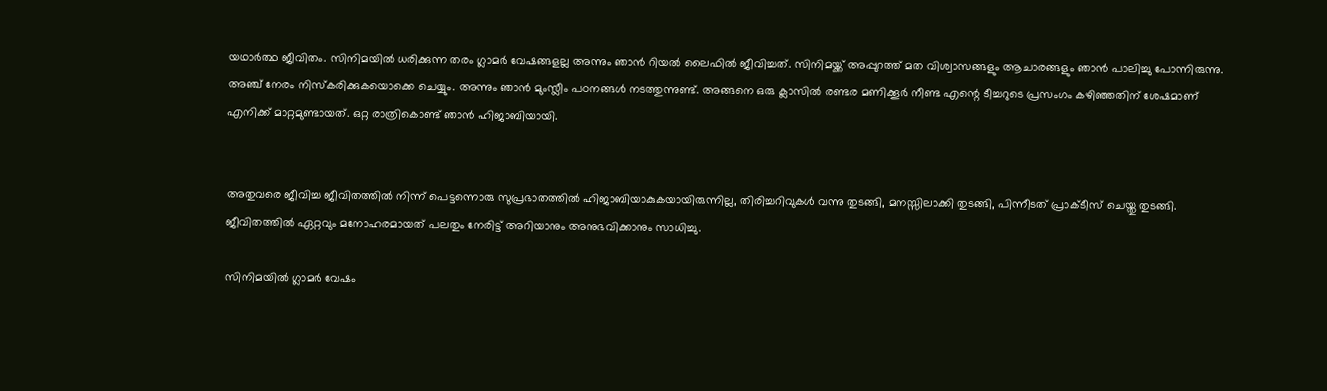യഥാര്‍ത്ഥ ജീവിതം. സിനിമയില്‍ ധരിക്കുന്ന തരം ഗ്ലാമര്‍ വേഷങ്ങളല്ല അന്നും ഞാന്‍ റിയല്‍ ലൈഫില്‍ ജീവിച്ചത്. സിനിമയ്ക്ക് അപ്പുറത്ത് മത വിശ്വാസങ്ങളും ആചാരങ്ങളും ഞാന്‍ പാലിച്ചു പോന്നിരുന്നു. അഞ്ച് നേരം നിസ്‌കരിക്കുകയൊക്കെ ചെയ്യും. അന്നും ഞാന്‍ മുംസ്ലീം പഠനങ്ങള്‍ നടത്തുന്നുണ്ട്. അങ്ങനെ ഒരു ക്ലാസില്‍ രണ്ടര മണിക്കൂര്‍ നീണ്ട എന്റെ ടീച്ചറുടെ പ്രസംഗം കഴിഞ്ഞതിന് ശേഷമാണ് എനിക്ക് മാറ്റമുണ്ടായത്. ഒറ്റ രാത്രികൊണ്ട് ഞാന്‍ ഹിജാബിയായി.


അതുവരെ ജീവിച്ച ജീവിതത്തില്‍ നിന്ന് പെട്ടന്നൊരു സുപ്രഭാതത്തില്‍ ഹിജാബിയാകുകയായിരുന്നില്ല, തിരിച്ചറിവുകള്‍ വന്നു തുടങ്ങി, മനസ്സിലാക്കി തുടങ്ങി, പിന്നീടത് പ്രാക്ടീസ് ചെയ്തു തുടങ്ങി. ജീവിതത്തില്‍ ഏറ്റവും മനോഹരമായത് പലതും നേരിട്ട് അറിയാനും അനുഭവിക്കാനും സാധിച്ചു.

സിനിമയില്‍ ഗ്ലാമര്‍ വേഷം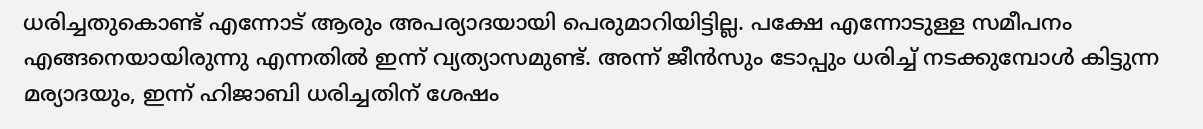ധരിച്ചതുകൊണ്ട് എന്നോട് ആരും അപര്യാദയായി പെരുമാറിയിട്ടില്ല. പക്ഷേ എന്നോടുള്ള സമീപനം എങ്ങനെയായിരുന്നു എന്നതില്‍ ഇന്ന് വ്യത്യാസമുണ്ട്. അന്ന് ജീന്‍സും ടോപ്പും ധരിച്ച് നടക്കുമ്പോള്‍ കിട്ടുന്ന മര്യാദയും, ഇന്ന് ഹിജാബി ധരിച്ചതിന് ശേഷം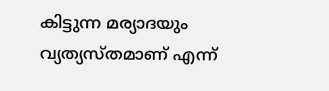കിട്ടുന്ന മര്യാദയും വ്യത്യസ്തമാണ് എന്ന്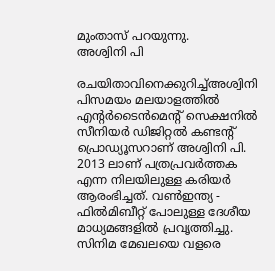മുംതാസ് പറയുന്നു.
അശ്വിനി പി

രചയിതാവിനെക്കുറിച്ച്അശ്വിനി പിസമയം മലയാളത്തില്‍ എന്റര്‍ടൈന്‍മെന്റ് സെക്ഷനില്‍ സീനിയർ ഡിജിറ്റൽ കണ്ടൻ്റ് പ്രൊഡ്യൂസറാണ് അശ്വിനി പി. 2013 ലാണ് പത്രപ്രവർത്തക എന്ന നിലയിലുള്ള കരിയർ ആരംഭിച്ചത്. വൺഇന്ത്യ - ഫിൽമിബീറ്റ് പോലുള്ള ദേശീയ മാധ്യമങ്ങളിൽ പ്രവ‍ൃത്തിച്ചു. സിനിമ മേഖലയെ വളരെ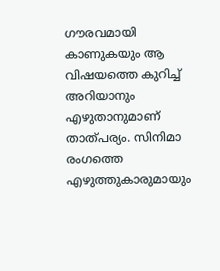ഗൗരവമായി കാണുകയും ആ വിഷയത്തെ കുറിച്ച് അറിയാനും എഴുതാനുമാണ് താത്പര്യം. സിനിമാ രംഗത്തെ എഴുത്തുകാരുമായും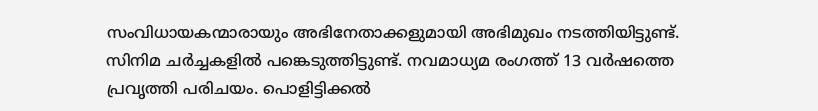സംവിധായകന്മാരായും അഭിനേതാക്കളുമായി അഭിമുഖം നടത്തിയിട്ടുണ്ട്. സിനിമ ചർച്ചകളിൽ പങ്കെടുത്തിട്ടുണ്ട്. നവമാധ്യമ രംഗത്ത് 13 വര്‍ഷത്തെ പ്രവൃത്തി പരിചയം. പൊളിട്ടിക്കല്‍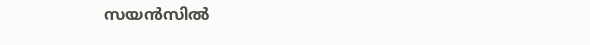സയന്‍സില്‍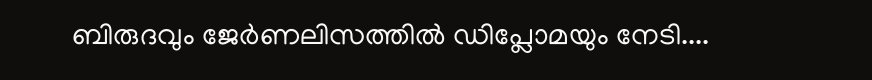ബിരുദവും ജേര്‍ണലിസത്തില്‍ ഡിപ്ലോമയും നേടി....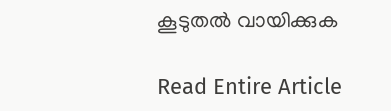കൂടുതൽ വായിക്കുക

Read Entire Article